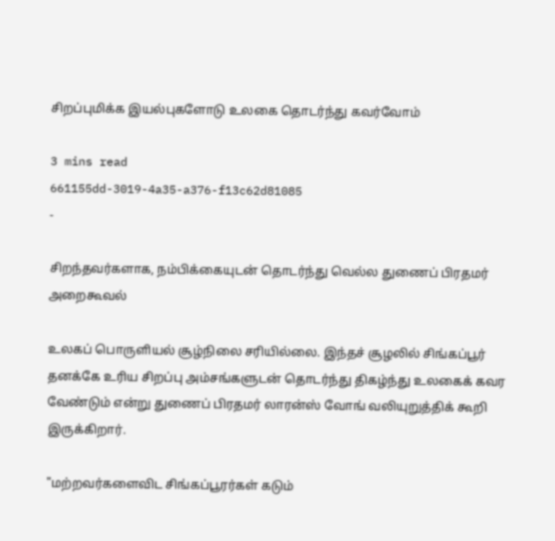சிறப்புமிக்க இயல்புகளோடு உலகை தொடர்ந்து கவர்வோம்

3 mins read
661155dd-3019-4a35-a376-f13c62d81085
-

சிறந்தவர்களாக, நம்பிக்கையுடன் தொடர்ந்து வெல்ல துணைப் பிரதமர் அறைகூவல்

உலகப் பொருளியல் சூழ்நிலை சரியில்லை. இந்தச் சூழலில் சிங்கப்பூர் தனக்கே உரிய சிறப்பு அம்சங்களுடன் தொடர்ந்து திகழ்ந்து உலகைக் கவர வேண்டும் என்று துணைப் பிரதமர் லாரன்ஸ் வோங் வலியுறுத்திக் கூறி இருக்கிறார்.

"மற்றவர்களைவிட சிங்கப்பூரர்கள் கடும்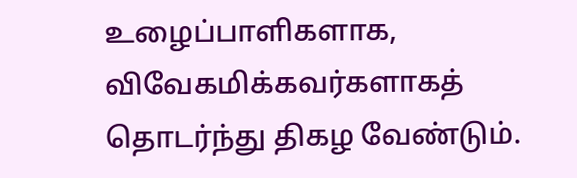உழைப்பாளிகளாக, விவேகமிக்கவர்களாகத் தொடர்ந்து திகழ வேண்டும்.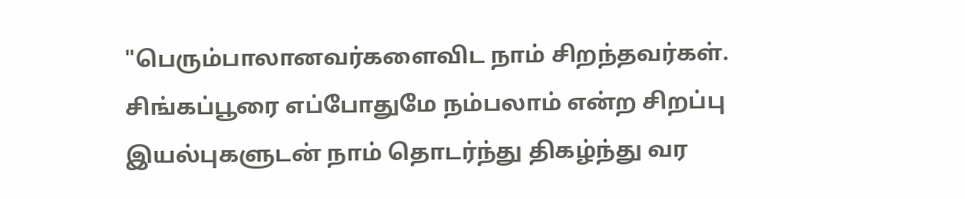"பெரும்பாலானவர்களைவிட நாம் சிறந்தவர்கள். சிங்கப்பூரை எப்போதுமே நம்பலாம் என்ற சிறப்பு இயல்புகளுடன் நாம் தொடர்ந்து திகழ்ந்து வர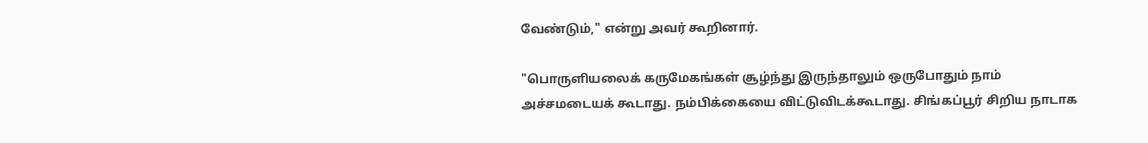வேண்டும்," என்று அவர் கூறினார்.

"பொருளியலைக் கருமேகங்கள் சூழ்ந்து இருந்தாலும் ஒருபோதும் நாம் அச்சமடையக் கூடாது. நம்பிக்கையை விட்டுவிடக்கூடாது. சிங்கப்பூர் சிறிய நாடாக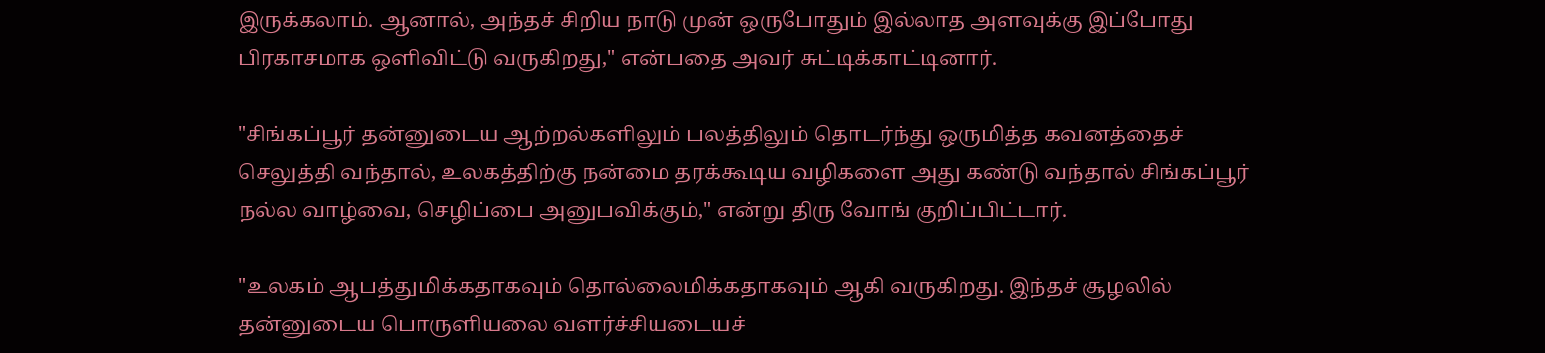இருக்கலாம். ஆனால், அந்தச் சிறிய நாடு முன் ஒருபோதும் இல்லாத அளவுக்கு இப்போது பிரகாசமாக ஒளிவிட்டு வருகிறது," என்பதை அவர் சுட்டிக்காட்டினார்.

"சிங்கப்பூர் தன்னுடைய ஆற்றல்களிலும் பலத்திலும் தொடர்ந்து ஒருமித்த கவனத்தைச் செலுத்தி வந்தால், உலகத்திற்கு நன்மை தரக்கூடிய வழிகளை அது கண்டு வந்தால் சிங்கப்பூர் நல்ல வாழ்வை, செழிப்பை அனுபவிக்கும்," என்று திரு வோங் குறிப்பிட்டார்.

"உலகம் ஆபத்துமிக்கதாகவும் தொல்லைமிக்கதாகவும் ஆகி வருகிறது. இந்தச் சூழலில் தன்னுடைய பொருளியலை வளர்ச்சியடையச்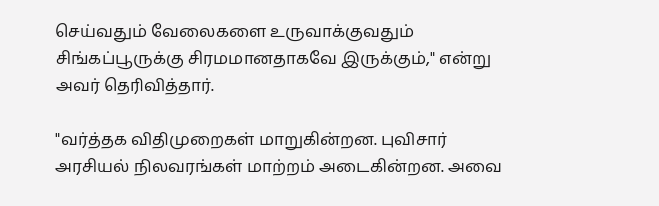செய்வதும் வேலைகளை உருவாக்குவதும் சிங்கப்பூருக்கு சிரமமானதாகவே இருக்கும்," என்று அவர் தெரிவித்தார்.

"வர்த்தக விதிமுறைகள் மாறுகின்றன. புவிசார் அரசியல் நிலவரங்கள் மாற்றம் அடைகின்றன. அவை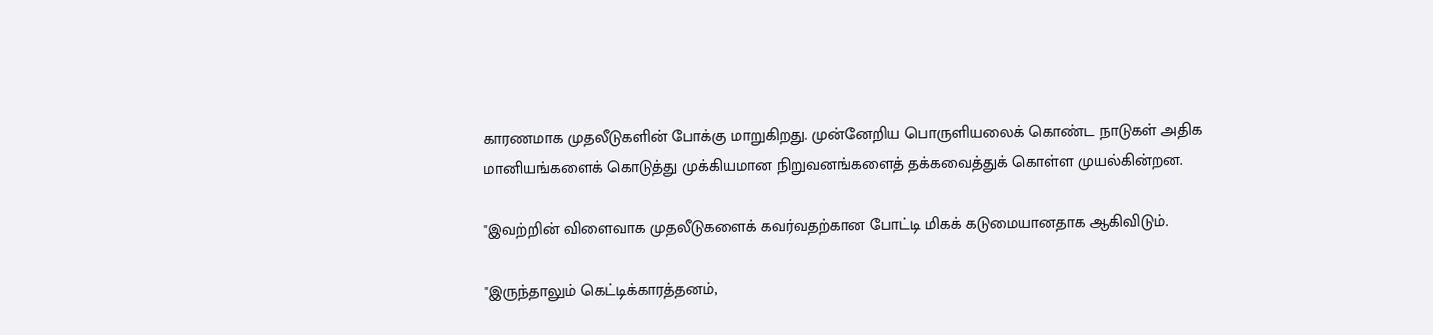காரணமாக முதலீடுகளின் போக்கு மாறுகிறது. முன்னேறிய பொருளியலைக் கொண்ட நாடுகள் அதிக மானியங்களைக் கொடுத்து முக்கியமான நிறுவனங்களைத் தக்கவைத்துக் கொள்ள முயல்கின்றன.

"இவற்றின் விளைவாக முதலீடுகளைக் கவர்வதற்கான போட்டி மிகக் கடுமையானதாக ஆகிவிடும்.

"இருந்தாலும் கெட்டிக்காரத்தனம்,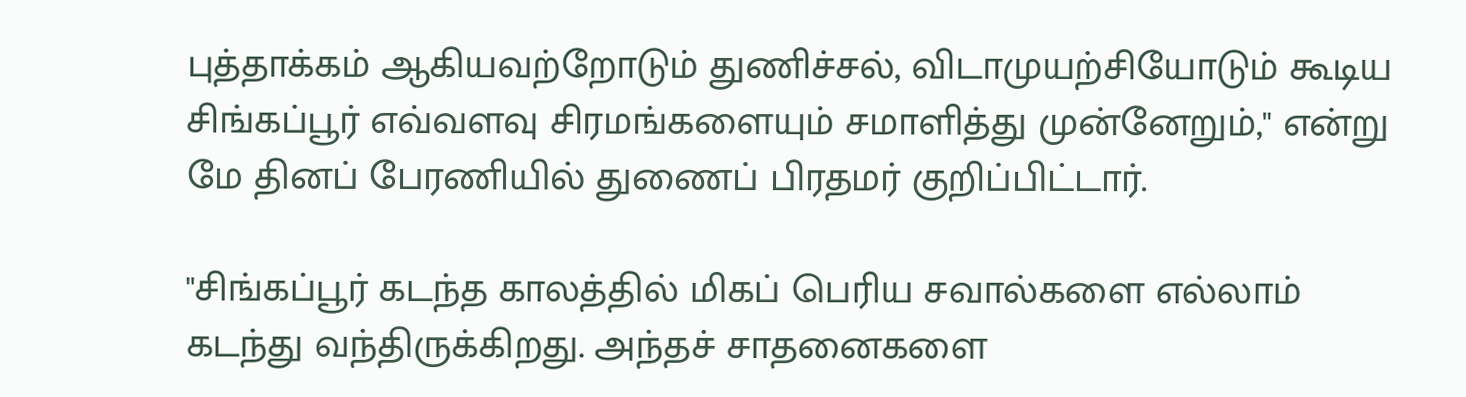புத்தாக்கம் ஆகியவற்றோடும் துணிச்சல், விடாமுயற்சியோடும் கூடிய சிங்கப்பூர் எவ்வளவு சிரமங்களையும் சமாளித்து முன்னேறும்," என்று மே தினப் பேரணியில் துணைப் பிரதமர் குறிப்பிட்டார்.

"சிங்கப்பூர் கடந்த காலத்தில் மிகப் பெரிய சவால்களை எல்லாம் கடந்து வந்திருக்கிறது. அந்தச் சாதனைகளை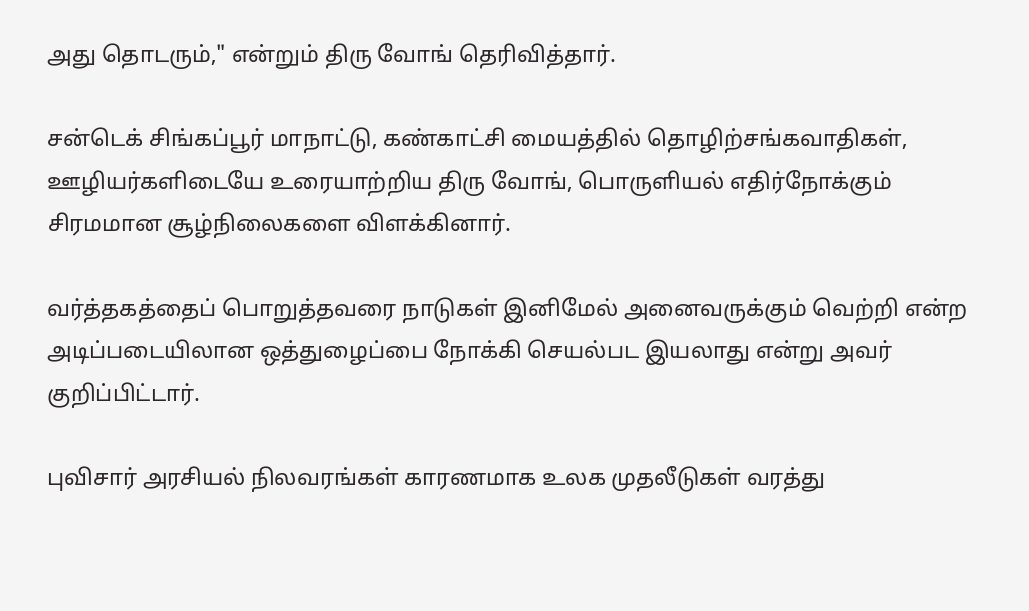அது தொடரும்," என்றும் திரு வோங் தெரிவித்தார்.

சன்டெக் சிங்கப்பூர் மாநாட்டு, கண்காட்சி மையத்தில் தொழிற்சங்கவாதிகள், ஊழியர்களிடையே உரையாற்றிய திரு வோங், பொருளியல் எதிர்நோக்கும் சிரமமான சூழ்நிலைகளை விளக்கினார்.

வர்த்தகத்தைப் பொறுத்தவரை நாடுகள் இனிமேல் அனைவருக்கும் வெற்றி என்ற அடிப்படையிலான ஒத்துழைப்பை நோக்கி செயல்பட இயலாது என்று அவர் குறிப்பிட்டார்.

புவிசார் அரசியல் நிலவரங்கள் காரணமாக உலக முதலீடுகள் வரத்து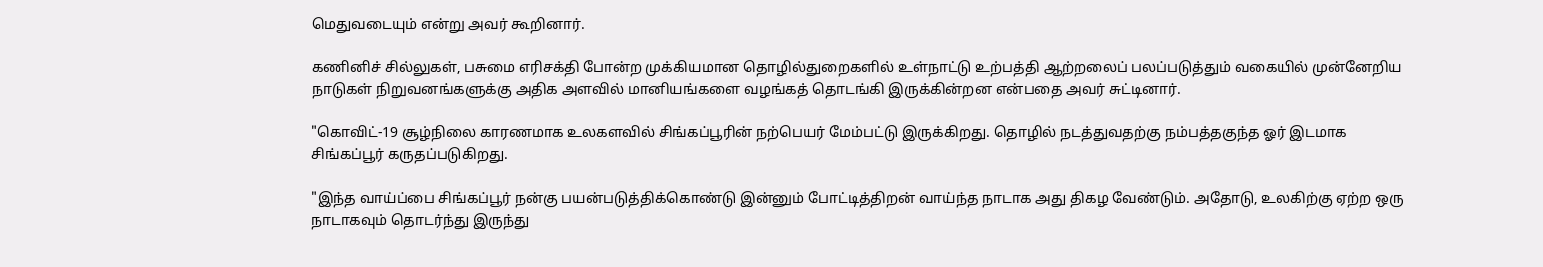மெதுவடையும் என்று அவர் கூறினார்.

கணினிச் சில்லுகள், பசுமை எரிசக்தி போன்ற முக்கியமான தொழில்துறைகளில் உள்நாட்டு உற்பத்தி ஆற்றலைப் பலப்படுத்தும் வகையில் முன்னேறிய நாடுகள் நிறுவனங்களுக்கு அதிக அளவில் மானியங்களை வழங்கத் தொடங்கி இருக்கின்றன என்பதை அவர் சுட்டினார்.

"கொவிட்-19 சூழ்நிலை காரணமாக உலகளவில் சிங்கப்பூரின் நற்பெயர் மேம்பட்டு இருக்கிறது. தொழில் நடத்துவதற்கு நம்பத்தகுந்த ஓர் இடமாக சிங்கப்பூர் கருதப்படுகிறது.

"இந்த வாய்ப்பை சிங்கப்பூர் நன்கு பயன்படுத்திக்கொண்டு இன்னும் போட்டித்திறன் வாய்ந்த நாடாக அது திகழ வேண்டும். அதோடு, உலகிற்கு ஏற்ற ஒரு நாடாகவும் தொடர்ந்து இருந்து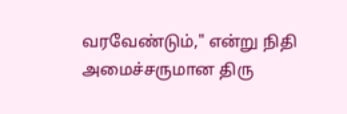வரவேண்டும்," என்று நிதி அமைச்சருமான திரு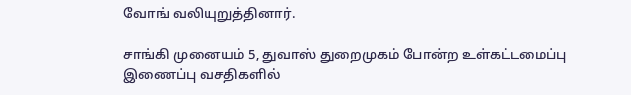வோங் வலியுறுத்தினார்.

சாங்கி முனையம் 5, துவாஸ் துறைமுகம் போன்ற உள்கட்டமைப்பு இணைப்பு வசதிகளில்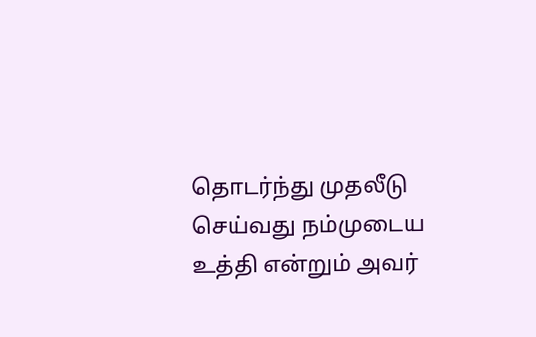தொடர்ந்து முதலீடு செய்வது நம்முடைய உத்தி என்றும் அவர்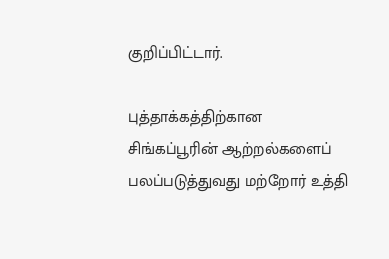குறிப்பிட்டார்.

புத்தாக்கத்திற்கான சிங்கப்பூரின் ஆற்றல்களைப் பலப்படுத்துவது மற்றோர் உத்தி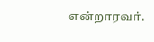என்றாரவர்.